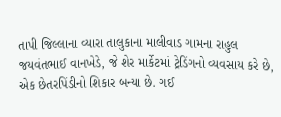તાપી જિલ્લાના વ્યારા તાલુકાના માલીવાડ ગામના રાહુલ જયવંતભાઈ વાનખેડે, જે શેર માર્કેટમાં ટ્રેડિંગનો વ્યવસાય કરે છે, એક છેતરપિંડીનો શિકાર બન્યા છે. ગઈ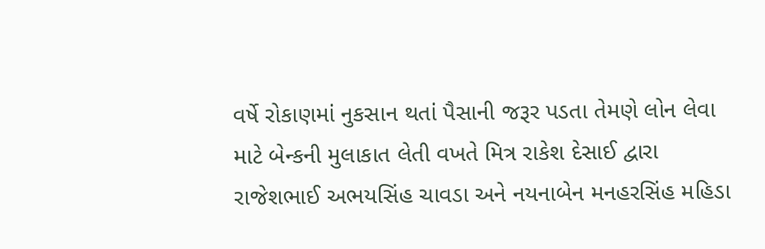વર્ષે રોકાણમાં નુકસાન થતાં પૈસાની જરૂર પડતા તેમણે લોન લેવા માટે બેન્કની મુલાકાત લેતી વખતે મિત્ર રાકેશ દેસાઈ દ્વારા રાજેશભાઈ અભયસિંહ ચાવડા અને નયનાબેન મનહરસિંહ મહિડા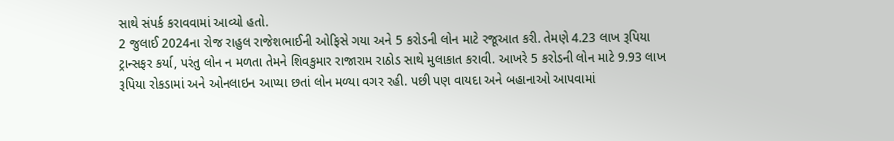સાથે સંપર્ક કરાવવામાં આવ્યો હતો.
2 જુલાઈ 2024ના રોજ રાહુલ રાજેશભાઈની ઓફિસે ગયા અને 5 કરોડની લોન માટે રજૂઆત કરી. તેમણે 4.23 લાખ રૂપિયા ટ્રાન્સફર કર્યા, પરંતુ લોન ન મળતા તેમને શિવકુમાર રાજારામ રાઠોડ સાથે મુલાકાત કરાવી. આખરે 5 કરોડની લોન માટે 9.93 લાખ રૂપિયા રોકડામાં અને ઓનલાઇન આપ્યા છતાં લોન મળ્યા વગર રહી. પછી પણ વાયદા અને બહાનાઓ આપવામાં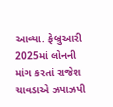આવ્યા. ફેબ્રુઆરી 2025માં લોનની માંગ કરતાં રાજેશ ચાવડાએ ઝપાઝપી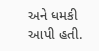અને ધમકી આપી હતી.